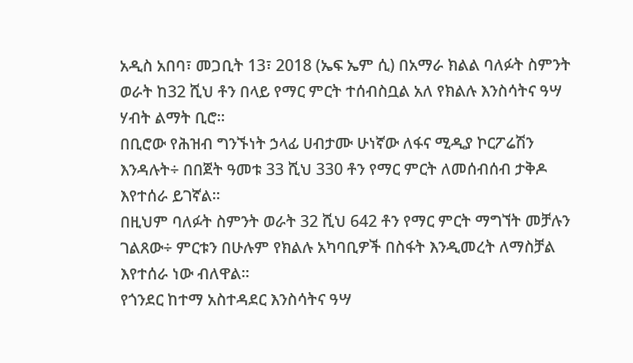አዲስ አበባ፣ መጋቢት 13፣ 2018 (ኤፍ ኤም ሲ) በአማራ ክልል ባለፉት ስምንት ወራት ከ32 ሺህ ቶን በላይ የማር ምርት ተሰብስቧል አለ የክልሉ እንስሳትና ዓሣ ሃብት ልማት ቢሮ።
በቢሮው የሕዝብ ግንኙነት ኃላፊ ሀብታሙ ሁነኛው ለፋና ሚዲያ ኮርፖሬሽን እንዳሉት÷ በበጀት ዓመቱ 33 ሺህ 330 ቶን የማር ምርት ለመሰብሰብ ታቅዶ እየተሰራ ይገኛል።
በዚህም ባለፉት ስምንት ወራት 32 ሺህ 642 ቶን የማር ምርት ማግኘት መቻሉን ገልጸው÷ ምርቱን በሁሉም የክልሉ አካባቢዎች በስፋት እንዲመረት ለማስቻል እየተሰራ ነው ብለዋል።
የጎንደር ከተማ አስተዳደር እንስሳትና ዓሣ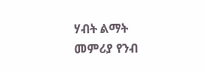ሃብት ልማት መምሪያ የንብ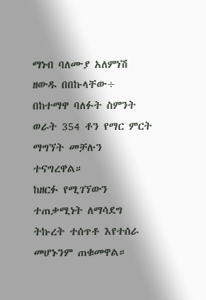ማነብ ባለሙያ አለምነሽ ዘውዱ በበኩላቸው÷ በከተማዋ ባለፉት ስምንት ወራት 354 ቶን የማር ምርት ማግኘት መቻሉን ተናግረዋል።
ከዘርፉ የሚገኘውን ተጠቃሚነት ለማሳደግ ትኩረት ተሰጥቶ እየተሰራ መሆኑንም ጠቁመዋል።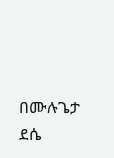በሙሉጌታ ደሴ